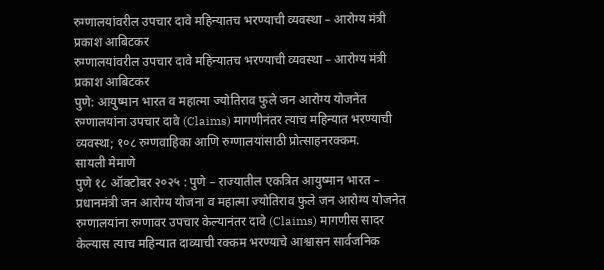रुग्णालयांवरील उपचार दावे महिन्यातच भरण्याची व्यवस्था – आरोग्य मंत्री प्रकाश आबिटकर
रुग्णालयांवरील उपचार दावे महिन्यातच भरण्याची व्यवस्था – आरोग्य मंत्री प्रकाश आबिटकर
पुणे: आयुष्मान भारत व महात्मा ज्योतिराव फुले जन आरोग्य योजनेत रुग्णालयांना उपचार दावे (Claims) मागणीनंतर त्याच महिन्यात भरण्याची व्यवस्था; १०८ रुग्णवाहिका आणि रुग्णालयांसाठी प्रोत्साहनरक्कम.
सायली मेमाणे
पुणे १८ ऑक्टोबर २०२५ : पुणे – राज्यातील एकत्रित आयुष्मान भारत – प्रधानमंत्री जन आरोग्य योजना व महात्मा ज्योतिराव फुले जन आरोग्य योजनेत रुग्णालयांना रुग्णावर उपचार केल्यानंतर दावे (Claims) मागणीस सादर केल्यास त्याच महिन्यात दाव्याची रक्कम भरण्याचे आश्वासन सार्वजनिक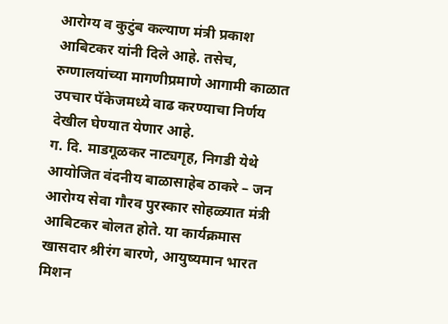आरोग्य व कुटुंब कल्याण मंत्री प्रकाश आबिटकर यांनी दिले आहे. तसेच, रुग्णालयांच्या मागणीप्रमाणे आगामी काळात उपचार पॅकेजमध्ये वाढ करण्याचा निर्णय देखील घेण्यात येणार आहे.
ग. दि. माडगूळकर नाट्यगृह, निगडी येथे आयोजित वंदनीय बाळासाहेब ठाकरे – जन आरोग्य सेवा गौरव पुरस्कार सोहळ्यात मंत्री आबिटकर बोलत होते. या कार्यक्रमास खासदार श्रीरंग बारणे, आयुष्यमान भारत मिशन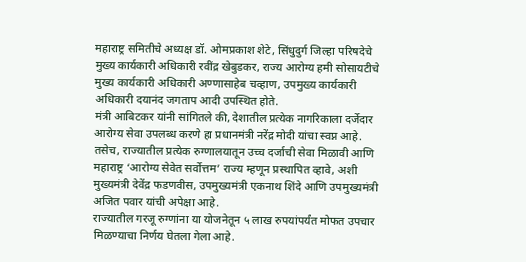महाराष्ट्र समितीचे अध्यक्ष डॉ. ओमप्रकाश शेटे, सिंधुदुर्ग जिल्हा परिषदेचे मुख्य कार्यकारी अधिकारी रवींद्र खेबुडकर, राज्य आरोग्य हमी सोसायटीचे मुख्य कार्यकारी अधिकारी अण्णासाहेब चव्हाण, उपमुख्य कार्यकारी अधिकारी दयानंद जगताप आदी उपस्थित होते.
मंत्री आबिटकर यांनी सांगितले की, देशातील प्रत्येक नागरिकाला दर्जेदार आरोग्य सेवा उपलब्ध करणे हा प्रधानमंत्री नरेंद्र मोदी यांचा स्वप्न आहे. तसेच, राज्यातील प्रत्येक रुग्णालयातून उच्च दर्जाची सेवा मिळावी आणि महाराष्ट्र ‘आरोग्य सेवेत सर्वोत्तम’ राज्य म्हणून प्रस्थापित व्हावे, अशी मुख्यमंत्री देवेंद्र फडणवीस, उपमुख्यमंत्री एकनाथ शिंदे आणि उपमुख्यमंत्री अजित पवार यांची अपेक्षा आहे.
राज्यातील गरजू रुग्णांना या योजनेतून ५ लाख रुपयांपर्यंत मोफत उपचार मिळण्याचा निर्णय घेतला गेला आहे.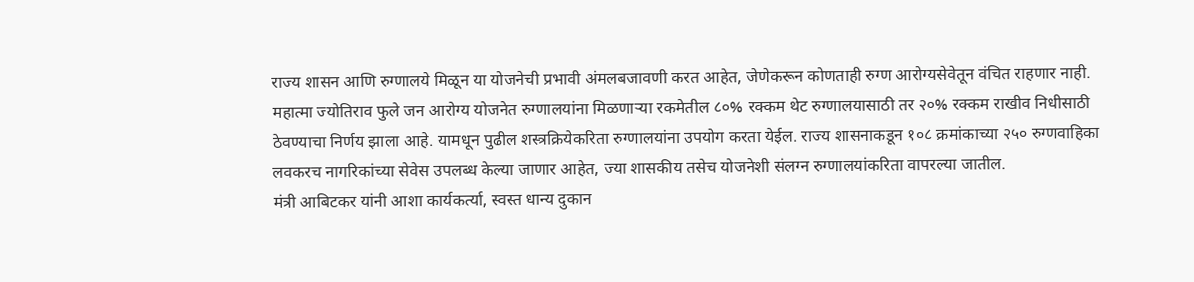राज्य शासन आणि रुग्णालये मिळून या योजनेची प्रभावी अंमलबजावणी करत आहेत, जेणेकरून कोणताही रुग्ण आरोग्यसेवेतून वंचित राहणार नाही.
महात्मा ज्योतिराव फुले जन आरोग्य योजनेत रुग्णालयांना मिळणाऱ्या रकमेतील ८०% रक्कम थेट रुग्णालयासाठी तर २०% रक्कम राखीव निधीसाठी ठेवण्याचा निर्णय झाला आहे. यामधून पुढील शस्त्रक्रियेकरिता रुग्णालयांना उपयोग करता येईल. राज्य शासनाकडून १०८ क्रमांकाच्या २५० रुग्णवाहिका लवकरच नागरिकांच्या सेवेस उपलब्ध केल्या जाणार आहेत, ज्या शासकीय तसेच योजनेशी संलग्न रुग्णालयांकरिता वापरल्या जातील.
मंत्री आबिटकर यांनी आशा कार्यकर्त्या, स्वस्त धान्य दुकान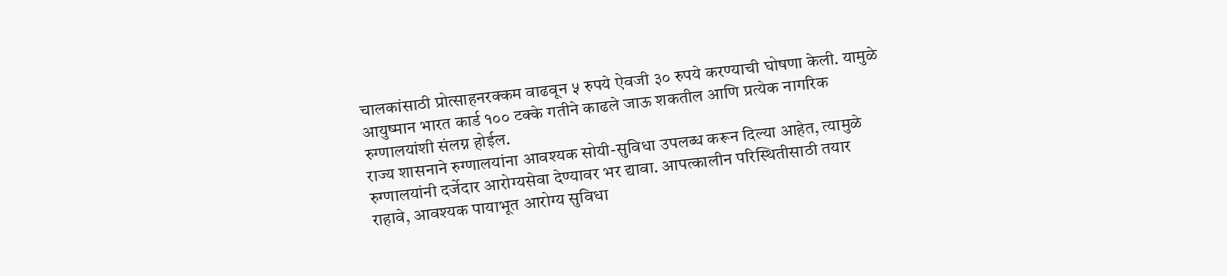चालकांसाठी प्रोत्साहनरक्कम वाढवून ५ रुपये ऐवजी ३० रुपये करण्याची घोषणा केली. यामुळे आयुष्मान भारत कार्ड १०० टक्के गतीने काढले जाऊ शकतील आणि प्रत्येक नागरिक रुग्णालयांशी संलग्न होईल.
राज्य शासनाने रुग्णालयांना आवश्यक सोयी-सुविधा उपलब्ध करून दिल्या आहेत, त्यामुळे रुग्णालयांनी दर्जेदार आरोग्यसेवा देण्यावर भर द्यावा. आपत्कालीन परिस्थितीसाठी तयार राहावे, आवश्यक पायाभूत आरोग्य सुविधा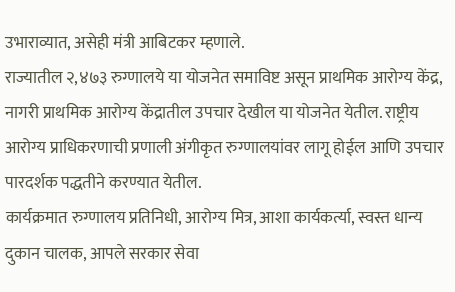उभाराव्यात, असेही मंत्री आबिटकर म्हणाले.
राज्यातील २,४७३ रुग्णालये या योजनेत समाविष्ट असून प्राथमिक आरोग्य केंद्र, नागरी प्राथमिक आरोग्य केंद्रातील उपचार देखील या योजनेत येतील. राष्ट्रीय आरोग्य प्राधिकरणाची प्रणाली अंगीकृत रुग्णालयांवर लागू होईल आणि उपचार पारदर्शक पद्धतीने करण्यात येतील.
कार्यक्रमात रुग्णालय प्रतिनिधी, आरोग्य मित्र, आशा कार्यकर्त्या, स्वस्त धान्य दुकान चालक, आपले सरकार सेवा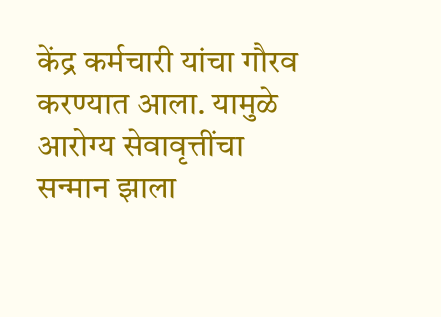केंद्र कर्मचारी यांचा गौरव करण्यात आला. यामुळे आरोग्य सेवावृत्तींचा सन्मान झाला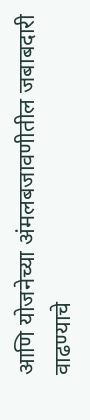आणि योजनेच्या अंमलबजावणीतील जबाबदारी वाढण्याचे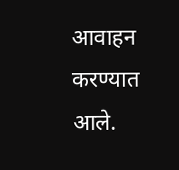आवाहन करण्यात आले.